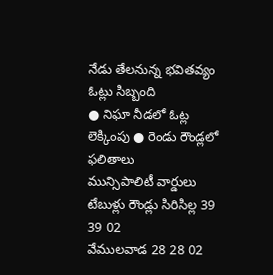నేడు తేలనున్న భవితవ్యం
ఓట్లు సిబ్బంది
● నిఘా నీడలో ఓట్ల లెక్కింపు ● రెండు రౌండ్లలో ఫలితాలు
మున్సిపాలిటీ వార్డులు టేబుళ్లు రౌండ్లు సిరిసిల్ల 39 39 02
వేములవాడ 28 28 02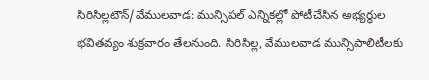సిరిసిల్లటౌన్/వేములవాడ: మున్సిపల్ ఎన్నికల్లో పోటీచేసిన అభ్యర్థుల భవితవ్యం శుక్రవారం తేలనుంది. సిరిసిల్ల, వేములవాడ మున్సిపాలిటీలకు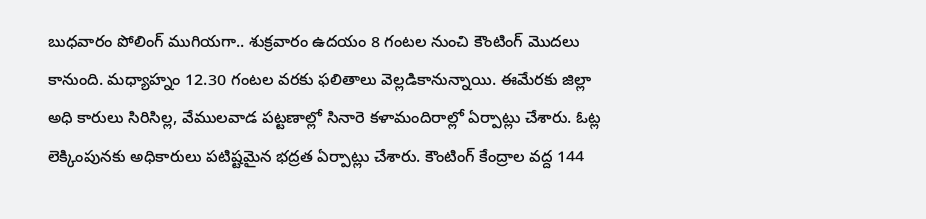బుధవారం పోలింగ్ ముగియగా.. శుక్రవారం ఉదయం 8 గంటల నుంచి కౌంటింగ్ మొదలు కానుంది. మధ్యాహ్నం 12.30 గంటల వరకు ఫలితాలు వెల్లడికానున్నాయి. ఈమేరకు జిల్లా అధి కారులు సిరిసిల్ల, వేములవాడ పట్టణాల్లో సినారె కళామందిరాల్లో ఏర్పాట్లు చేశారు. ఓట్ల లెక్కింపునకు అధికారులు పటిష్టమైన భద్రత ఏర్పాట్లు చేశారు. కౌంటింగ్ కేంద్రాల వద్ద 144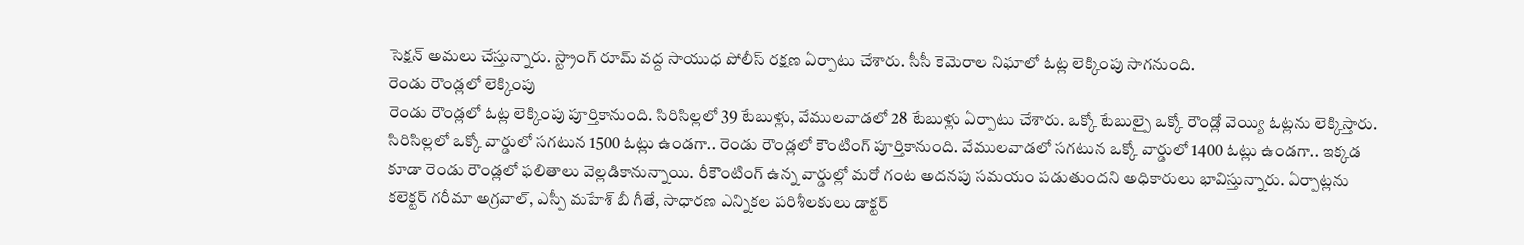సెక్షన్ అమలు చేస్తున్నారు. స్ట్రాంగ్ రూమ్ వద్ద సాయుధ పోలీస్ రక్షణ ఏర్పాటు చేశారు. సీసీ కెమెరాల నిఘాలో ఓట్ల లెక్కింపు సాగనుంది.
రెండు రౌండ్లలో లెక్కింపు
రెండు రౌండ్లలో ఓట్ల లెక్కింపు పూర్తికానుంది. సిరిసిల్లలో 39 టేబుళ్లు, వేములవాడలో 28 టేబుళ్లు ఏర్పాటు చేశారు. ఒక్కో టేబుల్పై ఒక్కో రౌండ్లో వెయ్యి ఓట్లను లెక్కిస్తారు. సిరిసిల్లలో ఒక్కో వార్డులో సగటున 1500 ఓట్లు ఉండగా.. రెండు రౌండ్లలో కౌంటింగ్ పూర్తికానుంది. వేములవాడలో సగటున ఒక్కో వార్డులో 1400 ఓట్లు ఉండగా.. ఇక్కడ కూడా రెండు రౌండ్లలో ఫలితాలు వెల్లడికానున్నాయి. రీకౌంటింగ్ ఉన్న వార్డుల్లో మరో గంట అదనపు సమయం పడుతుందని అధికారులు భావిస్తున్నారు. ఏర్పాట్లను కలెక్టర్ గరీమా అగ్రవాల్, ఎస్పీ మహేశ్ బీ గీతే, సాధారణ ఎన్నికల పరిశీలకులు డాక్టర్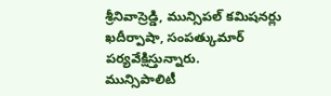శ్రీనివాస్రెడ్డి, మున్సిపల్ కమిషనర్లు ఖదీర్పాషా, సంపత్కుమార్ పర్యవేక్షిస్తున్నారు.
మున్సిపాలిటీ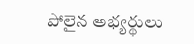పోలైన అభ్యర్థులు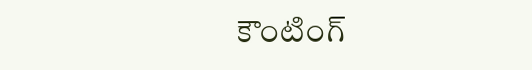కౌంటింగ్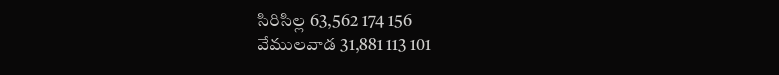సిరిసిల్ల 63,562 174 156
వేములవాడ 31,881 113 101